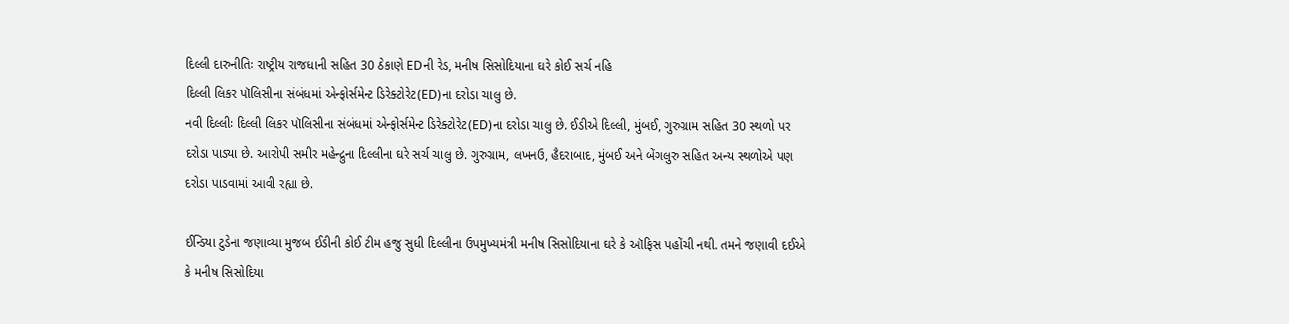દિલ્લી દારુનીતિઃ રાષ્ટ્રીય રાજધાની સહિત 30 ઠેકાણે EDની રેડ, મનીષ સિસોદિયાના ઘરે કોઈ સર્ચ નહિ
દિલ્લી લિકર પૉલિસીના સંબંધમાં એન્ફોર્સમેન્ટ ડિરેક્ટોરેટ(ED)ના દરોડા ચાલુ છે.
નવી દિલ્લીઃ દિલ્લી લિકર પૉલિસીના સંબંધમાં એન્ફોર્સમેન્ટ ડિરેક્ટોરેટ(ED)ના દરોડા ચાલુ છે. ઈડીએ દિલ્લી, મુંબઈ, ગુરુગ્રામ સહિત 30 સ્થળો પર દરોડા પાડ્યા છે. આરોપી સમીર મહેન્દ્રુના દિલ્લીના ઘરે સર્ચ ચાલુ છે. ગુરુગ્રામ, લખનઉ, હૈદરાબાદ, મુંબઈ અને બેંગલુરુ સહિત અન્ય સ્થળોએ પણ દરોડા પાડવામાં આવી રહ્યા છે.

ઈન્ડિયા ટુડેના જણાવ્યા મુજબ ઈડીની કોઈ ટીમ હજુ સુધી દિલ્લીના ઉપમુખ્યમંત્રી મનીષ સિસોદિયાના ઘરે કે ઑફિસ પહોંચી નથી. તમને જણાવી દઈએ કે મનીષ સિસોદિયા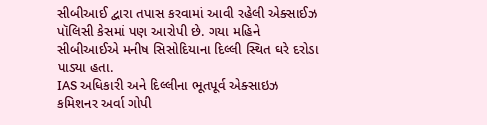સીબીઆઈ દ્વારા તપાસ કરવામાં આવી રહેલી એક્સાઈઝ પૉલિસી કેસમાં પણ આરોપી છે. ગયા મહિને સીબીઆઈએ મનીષ સિસોદિયાના દિલ્લી સ્થિત ઘરે દરોડા પાડ્યા હતા.
IAS અધિકારી અને દિલ્લીના ભૂતપૂર્વ એક્સાઇઝ કમિશનર અર્વા ગોપી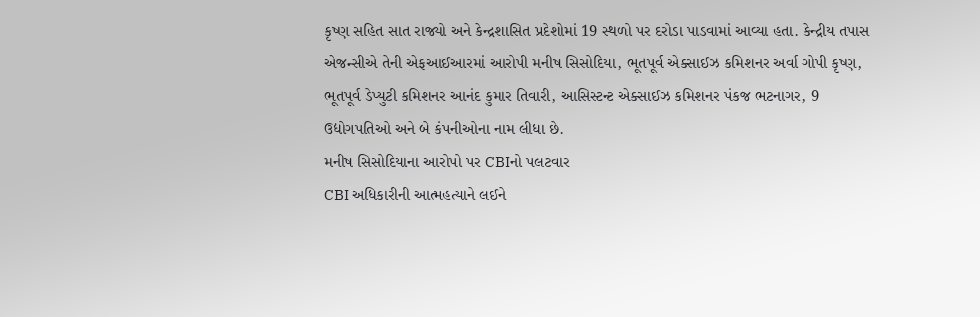કૃષ્ણ સહિત સાત રાજ્યો અને કેન્દ્રશાસિત પ્રદેશોમાં 19 સ્થળો પર દરોડા પાડવામાં આવ્યા હતા. કેન્દ્રીય તપાસ એજન્સીએ તેની એફઆઈઆરમાં આરોપી મનીષ સિસોદિયા, ભૂતપૂર્વ એક્સાઈઝ કમિશનર અર્વા ગોપી કૃષ્ણ, ભૂતપૂર્વ ડેપ્યુટી કમિશનર આનંદ કુમાર તિવારી, આસિસ્ટન્ટ એક્સાઈઝ કમિશનર પંકજ ભટનાગર, 9 ઉદ્યોગપતિઓ અને બે કંપનીઓના નામ લીધા છે.
મનીષ સિસોદિયાના આરોપો પર CBIનો પલટવાર
CBI અધિકારીની આત્મહત્યાને લઈને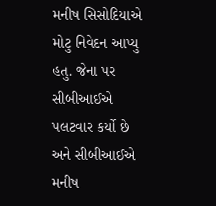મનીષ સિસોદિયાએ મોટુ નિવેદન આપ્યુ હતુ. જેના પર સીબીઆઈએ પલટવાર કર્યો છે અને સીબીઆઈએ મનીષ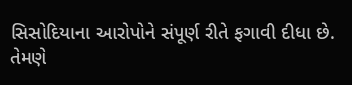સિસોદિયાના આરોપોને સંપૂર્ણ રીતે ફગાવી દીધા છે. તેમણે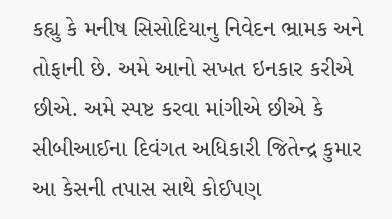કહ્યુ કે મનીષ સિસોદિયાનુ નિવેદન ભ્રામક અને તોફાની છે. અમે આનો સખત ઇનકાર કરીએ છીએ. અમે સ્પષ્ટ કરવા માંગીએ છીએ કે સીબીઆઈના દિવંગત અધિકારી જિતેન્દ્ર કુમાર આ કેસની તપાસ સાથે કોઈપણ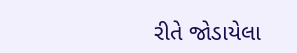રીતે જોડાયેલા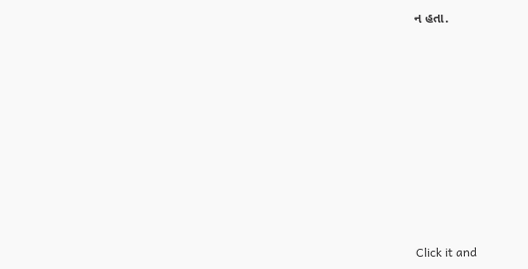ન હતા.












Click it and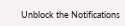Unblock the Notifications